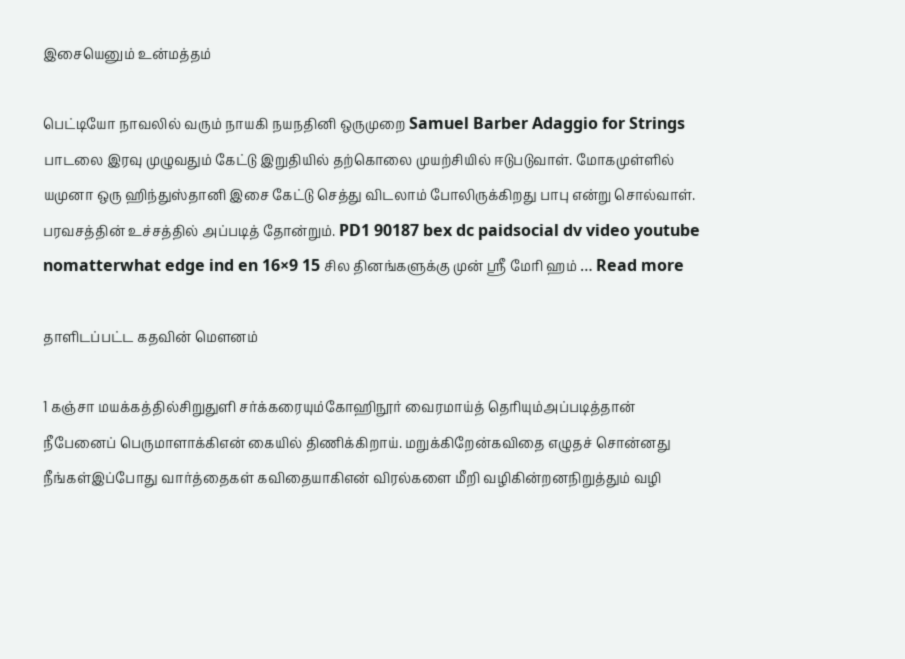இசையெனும் உன்மத்தம்

பெட்டியோ நாவலில் வரும் நாயகி நயநதினி ஒருமுறை Samuel Barber Adaggio for Strings பாடலை இரவு முழுவதும் கேட்டு இறுதியில் தற்கொலை முயற்சியில் ஈடுபடுவாள். மோகமுள்ளில் யமுனா ஒரு ஹிந்துஸ்தானி இசை கேட்டு செத்து விடலாம் போலிருக்கிறது பாபு என்று சொல்வாள். பரவசத்தின் உச்சத்தில் அப்படித் தோன்றும். PD1 90187 bex dc paidsocial dv video youtube nomatterwhat edge ind en 16×9 15 சில தினங்களுக்கு முன் ஸ்ரீ மேரி ஹம் … Read more

தாளிடப்பட்ட கதவின் மௌனம்

1 கஞ்சா மயக்கத்தில்சிறுதுளி சர்க்கரையும்கோஹிநூர் வைரமாய்த் தெரியும்அப்படித்தான் நீபேனைப் பெருமாளாக்கிஎன் கையில் திணிக்கிறாய். மறுக்கிறேன்கவிதை எழுதச் சொன்னது நீங்கள்இப்போது வார்த்தைகள் கவிதையாகிஎன் விரல்களை மீறி வழிகின்றனநிறுத்தும் வழி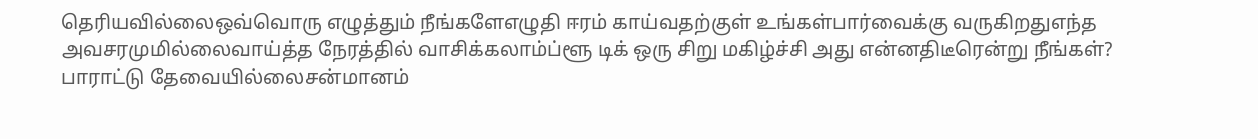தெரியவில்லைஒவ்வொரு எழுத்தும் நீங்களேஎழுதி ஈரம் காய்வதற்குள் உங்கள்பார்வைக்கு வருகிறதுஎந்த அவசரமுமில்லைவாய்த்த நேரத்தில் வாசிக்கலாம்ப்ளூ டிக் ஒரு சிறு மகிழ்ச்சி அது என்னதிடீரென்று நீங்கள்? பாராட்டு தேவையில்லைசன்மானம்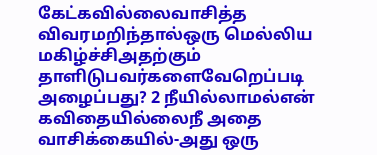கேட்கவில்லைவாசித்த விவரமறிந்தால்ஒரு மெல்லிய மகிழ்ச்சிஅதற்கும் தாளிடுபவர்களைவேறெப்படி அழைப்பது? 2 நீயில்லாமல்என் கவிதையில்லைநீ அதை வாசிக்கையில்-அது ஒரு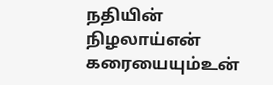நதியின் நிழலாய்என் கரையையும்உன்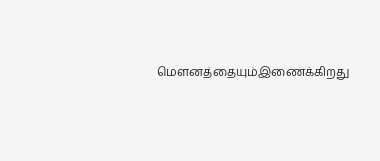மௌனத்தையும்இணைக்கிறது